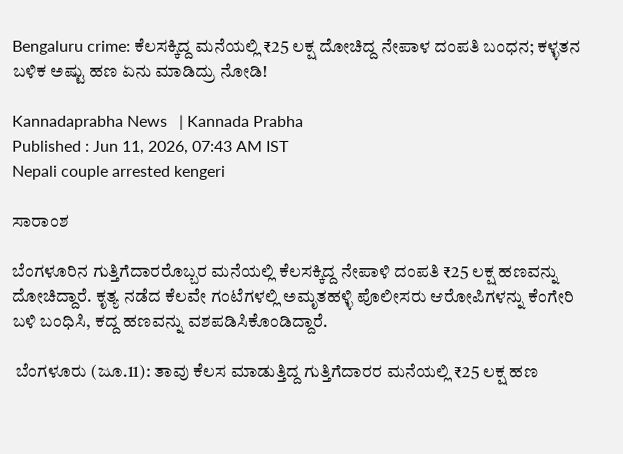Bengaluru crime: ಕೆಲಸಕ್ಕಿದ್ದ ಮನೆಯಲ್ಲಿ ₹25 ಲಕ್ಷ ದೋಚಿದ್ದ ನೇಪಾಳ ದಂಪತಿ ಬಂಧನ; ಕಳ್ಳತನ ಬಳಿಕ ಅಷ್ಟು ಹಣ ಏನು ಮಾಡಿದ್ರು ನೋಡಿ!

Kannadaprabha News   | Kannada Prabha
Published : Jun 11, 2026, 07:43 AM IST
Nepali couple arrested kengeri

ಸಾರಾಂಶ

ಬೆಂಗಳೂರಿನ ಗುತ್ತಿಗೆದಾರರೊಬ್ಬರ ಮನೆಯಲ್ಲಿ ಕೆಲಸಕ್ಕಿದ್ದ ನೇಪಾಳಿ ದಂಪತಿ ₹25 ಲಕ್ಷ ಹಣವನ್ನು ದೋಚಿದ್ದಾರೆ. ಕೃತ್ಯ ನಡೆದ ಕೆಲವೇ ಗಂಟೆಗಳಲ್ಲಿ ಅಮೃತಹಳ್ಳಿ ಪೊಲೀಸರು ಆರೋಪಿಗಳನ್ನು ಕೆಂಗೇರಿ ಬಳಿ ಬಂಧಿಸಿ, ಕದ್ದ ಹಣವನ್ನು ವಶಪಡಿಸಿಕೊಂಡಿದ್ದಾರೆ.

 ಬೆಂಗಳೂರು (ಜೂ.11): ತಾವು ಕೆಲಸ ಮಾಡುತ್ತಿದ್ದ ಗುತ್ತಿಗೆದಾರರ ಮನೆಯಲ್ಲಿ ₹25 ಲಕ್ಷ ಹಣ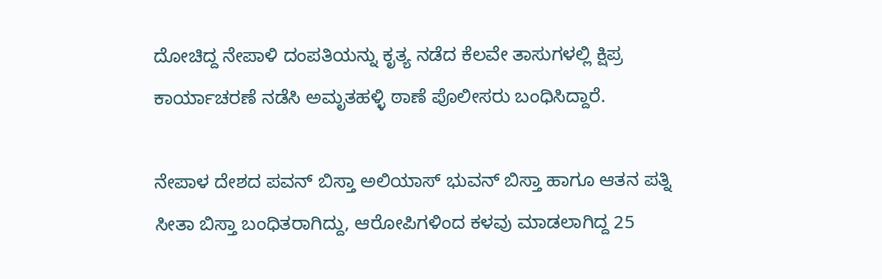ದೋಚಿದ್ದ ನೇಪಾಳಿ ದಂಪತಿಯನ್ನು ಕೃತ್ಯ ನಡೆದ ಕೆಲವೇ ತಾಸುಗಳಲ್ಲಿ ಕ್ಷಿಪ್ರ ಕಾರ್ಯಾಚರಣೆ ನಡೆಸಿ ಅಮೃತಹಳ್ಳಿ ಠಾಣೆ ಪೊಲೀಸರು ಬಂಧಿಸಿದ್ದಾರೆ.

ನೇಪಾಳ ದೇಶದ ಪವನ್‌ ಬಿಸ್ತಾ ಅಲಿಯಾಸ್ ಭುವನ್ ಬಿಸ್ತಾ ಹಾಗೂ ಆತನ ಪತ್ನಿ ಸೀತಾ ಬಿಸ್ತಾ ಬಂಧಿತರಾಗಿದ್ದು, ಆರೋಪಿಗಳಿಂದ ಕಳವು ಮಾಡಲಾಗಿದ್ದ 25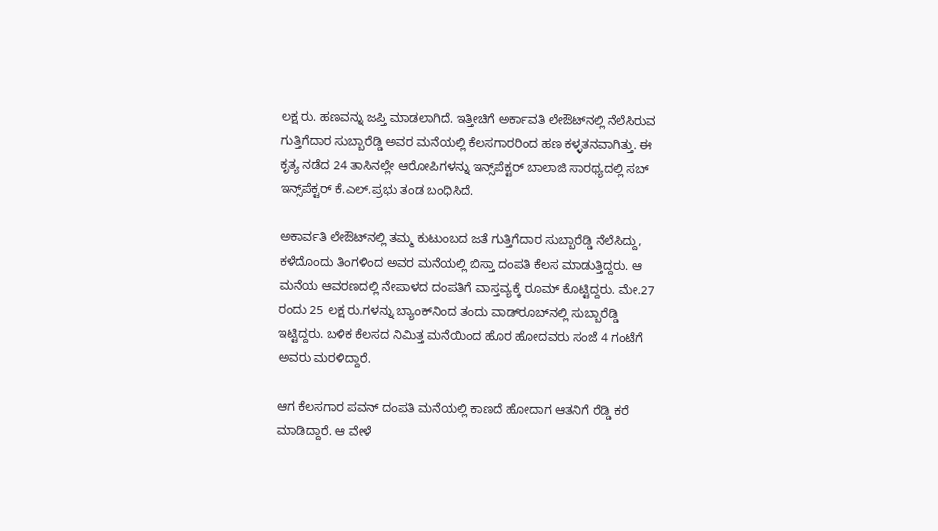ಲಕ್ಷ ರು. ಹಣವನ್ನು ಜಪ್ತಿ ಮಾಡಲಾಗಿದೆ. ಇತ್ತೀಚಿಗೆ ಅರ್ಕಾವತಿ ಲೇಔಟ್‌ನಲ್ಲಿ ನೆಲೆಸಿರುವ ಗುತ್ತಿಗೆದಾರ ಸುಬ್ಬಾರೆಡ್ಡಿ ಅವರ ಮನೆಯಲ್ಲಿ ಕೆಲಸಗಾರರಿಂದ ಹಣ ಕಳ್ಳತನವಾಗಿತ್ತು. ಈ ಕೃತ್ಯ ನಡೆದ 24 ತಾಸಿನಲ್ಲೇ ಆರೋಪಿಗಳನ್ನು ಇನ್ಸ್‌ಪೆಕ್ಟರ್ ಬಾಲಾಜಿ ಸಾರಥ್ಯದಲ್ಲಿ ಸಬ್ ಇನ್ಸ್‌ಪೆಕ್ಟರ್ ಕೆ.ಎಲ್‌.ಪ್ರಭು ತಂಡ ಬಂಧಿಸಿದೆ.

ಅಕಾರ್ವತಿ ಲೇಔಟ್‌ನಲ್ಲಿ ತಮ್ಮ ಕುಟುಂಬದ ಜತೆ ಗುತ್ತಿಗೆದಾರ ಸುಬ್ಬಾರೆಡ್ಡಿ ನೆಲೆಸಿದ್ದು, ಕಳೆದೊಂದು ತಿಂಗಳಿಂದ ಅವರ ಮನೆಯಲ್ಲಿ ಬಿಸ್ತಾ ದಂಪತಿ ಕೆಲಸ ಮಾಡುತ್ತಿದ್ದರು. ಆ ಮನೆಯ ಆವರಣದಲ್ಲಿ ನೇಪಾಳದ ದಂಪತಿಗೆ ವಾಸ್ತವ್ಯಕ್ಕೆ ರೂಮ್ ಕೊಟ್ಟಿದ್ದರು. ಮೇ.27 ರಂದು 25 ಲಕ್ಷ ರು.ಗಳನ್ನು ಬ್ಯಾಂಕ್‌ನಿಂದ ತಂದು ವಾಡ್‌ರೂಬ್‌ನಲ್ಲಿ ಸುಬ್ಬಾರೆಡ್ಡಿ ಇಟ್ಟಿದ್ದರು. ಬಳಿಕ ಕೆಲಸದ ನಿಮಿತ್ತ ಮನೆಯಿಂದ ಹೊರ ಹೋದವರು ಸಂಜೆ 4 ಗಂಟೆಗೆ ಅವರು ಮರಳಿದ್ದಾರೆ.

ಆಗ ಕೆಲಸಗಾರ ಪವನ್ ದಂಪತಿ ಮನೆಯಲ್ಲಿ ಕಾಣದೆ ಹೋದಾಗ ಆತನಿಗೆ ರೆಡ್ಡಿ ಕರೆ ಮಾಡಿದ್ದಾರೆ. ಆ ವೇಳೆ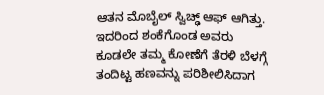ಆತನ ಮೊಬೈಲ್ ಸ್ವಿಚ್ಢ್ ಆಫ್ ಆಗಿತ್ತು. ಇದರಿಂದ ಶಂಕೆಗೊಂಡ ಅವರು ಕೂಡಲೇ ತಮ್ಮ ಕೋಣೆಗೆ ತೆರಳಿ ಬೆಳಗ್ಗೆ ತಂದಿಟ್ಟ ಹಣವನ್ನು ಪರಿಶೀಲಿಸಿದಾಗ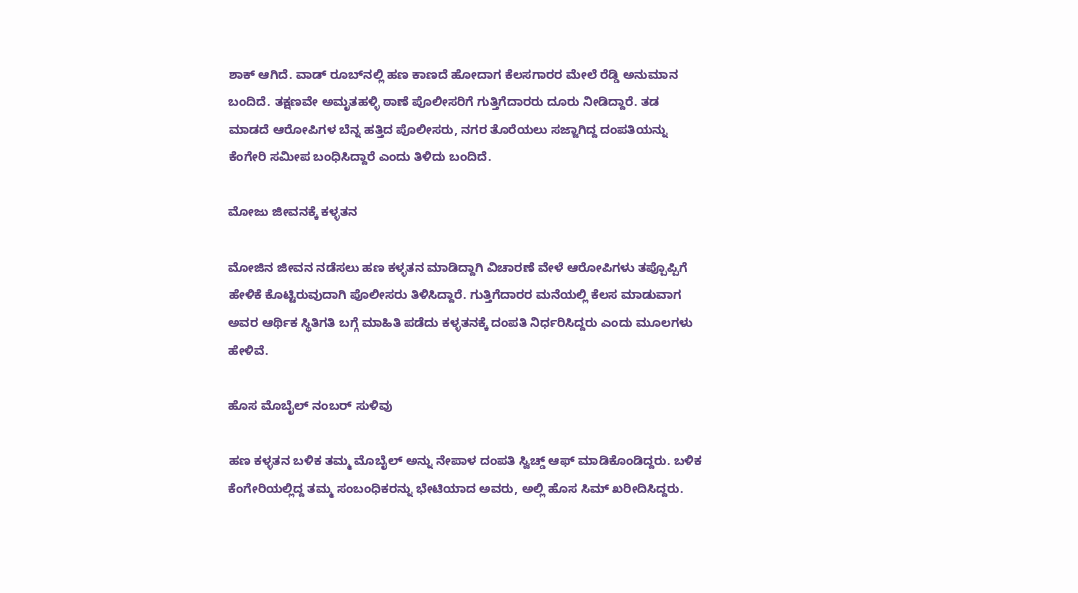ಶಾಕ್ ಆಗಿದೆ. ವಾಡ್ ರೂಬ್‌ನಲ್ಲಿ ಹಣ ಕಾಣದೆ ಹೋದಾಗ ಕೆಲಸಗಾರರ ಮೇಲೆ ರೆಡ್ಡಿ ಅನುಮಾನ ಬಂದಿದೆ. ತಕ್ಷಣವೇ ಅಮೃತಹಳ್ಳಿ ಠಾಣೆ ಪೊಲೀಸರಿಗೆ ಗುತ್ತಿಗೆದಾರರು ದೂರು ನೀಡಿದ್ದಾರೆ. ತಡ ಮಾಡದೆ ಆರೋಪಿಗಳ ಬೆನ್ನ ಹತ್ತಿದ ಪೊಲೀಸರು, ನಗರ ತೊರೆಯಲು ಸಜ್ಜಾಗಿದ್ದ ದಂಪತಿಯನ್ನು ಕೆಂಗೇರಿ ಸಮೀಪ ಬಂಧಿಸಿದ್ದಾರೆ ಎಂದು ತಿಳಿದು ಬಂದಿದೆ.

ಮೋಜು ಜೀವನಕ್ಕೆ ಕಳ್ಳತನ

ಮೋಜಿನ ಜೀವನ ನಡೆಸಲು ಹಣ ಕಳ್ಳತನ ಮಾಡಿದ್ದಾಗಿ ವಿಚಾರಣೆ ವೇಳೆ ಆರೋಪಿಗಳು ತಪ್ಪೊಪ್ಪಿಗೆ ಹೇಳಿಕೆ ಕೊಟ್ಟಿರುವುದಾಗಿ ಪೊಲೀಸರು ತಿಳಿಸಿದ್ದಾರೆ. ಗುತ್ತಿಗೆದಾರರ ಮನೆಯಲ್ಲಿ ಕೆಲಸ ಮಾಡುವಾಗ ಅವರ ಆರ್ಥಿಕ ಸ್ಥಿತಿಗತಿ ಬಗ್ಗೆ ಮಾಹಿತಿ ಪಡೆದು ಕಳ್ಳತನಕ್ಕೆ ದಂಪತಿ ನಿರ್ಧರಿಸಿದ್ದರು ಎಂದು ಮೂಲಗಳು ಹೇಳಿವೆ.

ಹೊಸ ಮೊಬೈಲ್ ನಂಬರ್ ಸುಳಿವು

ಹಣ ಕಳ್ಳತನ ಬಳಿಕ ತಮ್ಮ ಮೊಬೈಲ್‌ ಅನ್ನು ನೇಪಾಳ ದಂಪತಿ ಸ್ವಿಚ್ಡ್ ಆಫ್‌ ಮಾಡಿಕೊಂಡಿದ್ದರು. ಬಳಿಕ ಕೆಂಗೇರಿಯಲ್ಲಿದ್ದ ತಮ್ಮ ಸಂಬಂಧಿಕರನ್ನು ಭೇಟಿಯಾದ ಅವರು, ಅಲ್ಲಿ ಹೊಸ ಸಿಮ್ ಖರೀದಿಸಿದ್ದರು.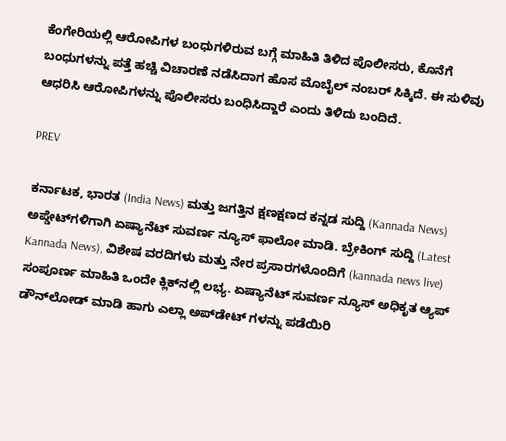ಕೆಂಗೇರಿಯಲ್ಲಿ ಆರೋಪಿಗಳ ಬಂಧುಗಳಿರುವ ಬಗ್ಗೆ ಮಾಹಿತಿ ತಿಳಿದ ಪೊಲೀಸರು, ಕೊನೆಗೆ ಬಂಧುಗಳನ್ನು ಪತ್ತೆ ಹಚ್ಚಿ ವಿಚಾರಣೆ ನಡೆಸಿದಾಗ ಹೊಸ ಮೊಬೈಲ್ ನಂಬರ್ ಸಿಕ್ಕಿದೆ. ಈ ಸುಳಿವು ಆಧರಿಸಿ ಆರೋಪಿಗಳನ್ನು ಪೊಲೀಸರು ಬಂಧಿಸಿದ್ದಾರೆ ಎಂದು ತಿಳಿದು ಬಂದಿದೆ.

PREV

ಕರ್ನಾಟಕ, ಭಾರತ (India News) ಮತ್ತು ಜಗತ್ತಿನ ಕ್ಷಣಕ್ಷಣದ ಕನ್ನಡ ಸುದ್ದಿ (Kannada News) ಅಪ್ಡೇಟ್‌ಗಳಿಗಾಗಿ ಏಷ್ಯಾನೆಟ್ ಸುವರ್ಣ ನ್ಯೂಸ್‌ ಫಾಲೋ ಮಾಡಿ. ಬ್ರೇಕಿಂಗ್ ಸುದ್ದಿ (Latest Kannada News), ವಿಶೇಷ ವರದಿಗಳು ಮತ್ತು ನೇರ ಪ್ರಸಾರಗಳೊಂದಿಗೆ (kannada news live) ಸಂಪೂರ್ಣ ಮಾಹಿತಿ ಒಂದೇ ಕ್ಲಿಕ್‌ನಲ್ಲಿ ಲಭ್ಯ. ಏಷ್ಯಾನೆಟ್ ಸುವರ್ಣ ನ್ಯೂಸ್ ಅಧಿಕೃತ ಆ್ಯಪ್ ಡೌನ್‌ಲೋಡ್ ಮಾಡಿ ಹಾಗು ಎಲ್ಲಾ ಅಪ್‌ಡೇಟ್ ಗಳನ್ನು ಪಡೆಯಿರಿ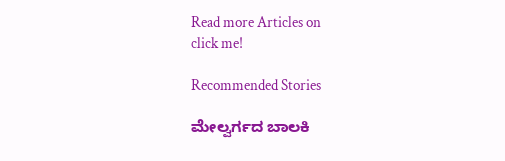Read more Articles on
click me!

Recommended Stories

ಮೇಲ್ವರ್ಗದ ಬಾಲಕಿ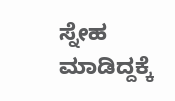ಸ್ನೇಹ ಮಾಡಿದ್ದಕ್ಕೆ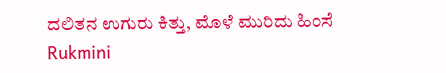ದಲಿತನ ಉಗುರು ಕಿತ್ತು, ಮೊಳೆ ಮುರಿದು ಹಿಂಸೆ
Rukmini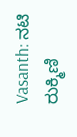Vasanth: ನಟಿ ರುಕ್ಮಿಣಿ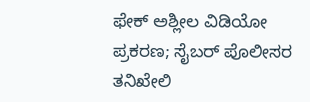ಫೇಕ್‌ ಅಶ್ಲೀಲ ವಿಡಿಯೋ ಪ್ರಕರಣ; ಸೈಬರ್ ಪೊಲೀಸರ ತನಿಖೇಲಿ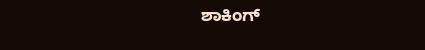ಶಾಕಿಂಗ್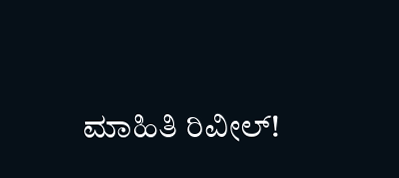ಮಾಹಿತಿ ರಿವೀಲ್!